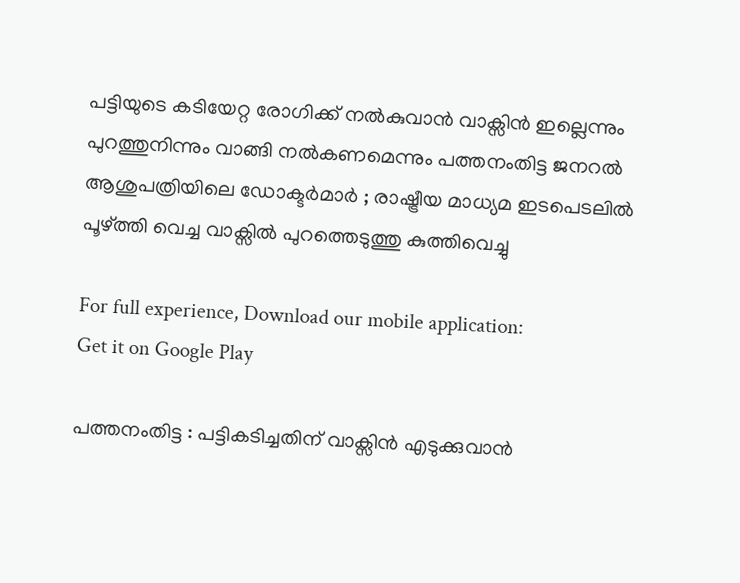പട്ടിയുടെ കടിയേറ്റ രോഗിക്ക് നല്‍കുവാന്‍ വാക്സിന്‍ ഇല്ലെന്നും പുറത്തുനിന്നും വാങ്ങി നല്‍കണമെന്നും പത്തനംതിട്ട ജനറല്‍ ആശുപത്രിയിലെ ഡോക്ടര്‍മാര്‍ ; രാഷ്ട്രീയ മാധ്യമ ഇടപെടലില്‍ പൂഴ്ത്തി വെച്ച വാക്സില്‍ പുറത്തെടുത്തു കുത്തിവെച്ചു

For full experience, Download our mobile application:
Get it on Google Play

പത്തനംതിട്ട : പട്ടികടിച്ചതിന് വാക്സിന്‍ എടുക്കുവാന്‍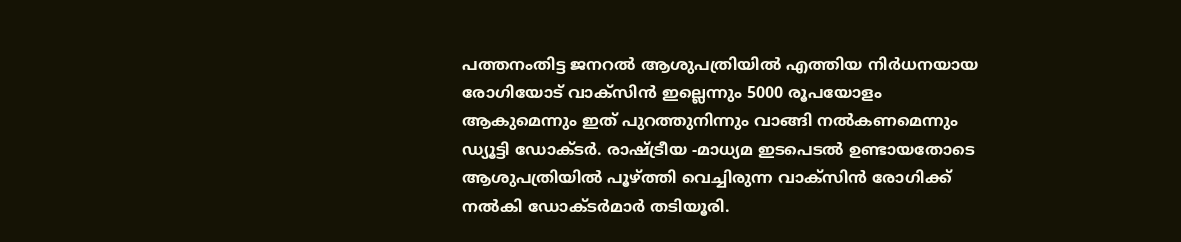പത്തനംതിട്ട ജനറല്‍ ആശുപത്രിയില്‍ എത്തിയ നിര്‍ധനയായ രോഗിയോട് വാക്സിന്‍ ഇല്ലെന്നും 5000 രൂപയോളം ആകുമെന്നും ഇത് പുറത്തുനിന്നും വാങ്ങി നല്‍കണമെന്നും ഡ്യൂട്ടി ഡോക്ടര്‍. രാഷ്ട്രീയ -മാധ്യമ ഇടപെടല്‍ ഉണ്ടായതോടെ ആശുപത്രിയില്‍ പൂഴ്ത്തി വെച്ചിരുന്ന വാക്സിന്‍ രോഗിക്ക് നല്‍കി ഡോക്ടര്‍മാര്‍ തടിയൂരി.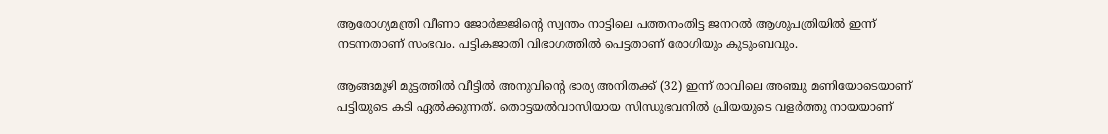ആരോഗ്യമന്ത്രി വീണാ ജോര്‍ജ്ജിന്റെ സ്വന്തം നാട്ടിലെ പത്തനംതിട്ട ജനറല്‍ ആശുപത്രിയില്‍ ഇന്ന് നടന്നതാണ് സംഭവം. പട്ടികജാതി വിഭാഗത്തില്‍ പെട്ടതാണ് രോഗിയും കുടുംബവും.

ആങ്ങമൂഴി മുട്ടത്തില്‍ വീട്ടില്‍ അനുവിന്റെ ഭാര്യ അനിതക്ക് (32) ഇന്ന് രാവിലെ അഞ്ചു മണിയോടെയാണ് പട്ടിയുടെ കടി ഏല്‍ക്കുന്നത്. തൊട്ടയല്‍വാസിയായ സിന്ധുഭവനില്‍ പ്രിയയുടെ വളര്‍ത്തു നായയാണ്‌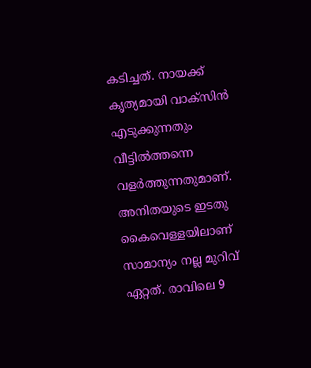കടിച്ചത്. നായക്ക് കൃത്യമായി വാക്സിന്‍ എടുക്കുന്നതും വീട്ടില്‍ത്തന്നെ വളര്‍ത്തുന്നതുമാണ്. അനിതയുടെ ഇടതു കൈവെള്ളയിലാണ് സാമാന്യം നല്ല മുറിവ് ഏറ്റത്. രാവിലെ 9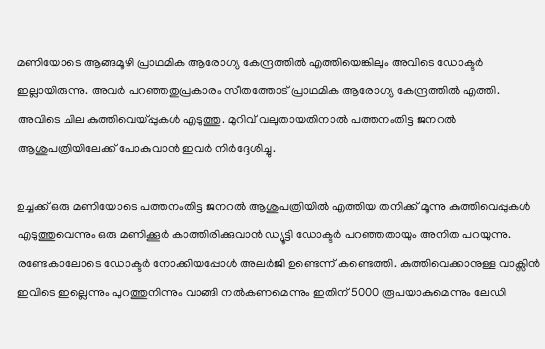മണിയോടെ ആങ്ങമൂഴി പ്രാഥമിക ആരോഗ്യ കേന്ദ്രത്തില്‍ എത്തിയെങ്കിലും അവിടെ ഡോക്ടര്‍ ഇല്ലായിരുന്നു. അവര്‍ പറഞ്ഞതുപ്രകാരം സീതത്തോട് പ്രാഥമിക ആരോഗ്യ കേന്ദ്രത്തില്‍ എത്തി. അവിടെ ചില കുത്തിവെയ്പ്പുകള്‍ എടുത്തു. മുറിവ് വലുതായതിനാല്‍ പത്തനംതിട്ട ജനറല്‍ ആശുപത്രിയിലേക്ക് പോകുവാന്‍ ഇവര്‍ നിര്‍ദ്ദേശിച്ചു.

ഉച്ചക്ക് ഒരു മണിയോടെ പത്തനംതിട്ട ജനറല്‍ ആശുപത്രിയില്‍ എത്തിയ തനിക്ക് മൂന്നു കുത്തിവെപ്പുകള്‍ എടുത്തുവെന്നും ഒരു മണിക്കൂര്‍ കാത്തിരിക്കുവാന്‍ ഡ്യൂട്ടി ഡോക്ടര്‍ പറഞ്ഞതായും അനിത പറയുന്നു. രണ്ടേകാലോടെ ഡോക്ടര്‍ നോക്കിയപ്പോള്‍ അലര്‍ജി ഉണ്ടെന്ന് കണ്ടെത്തി. കുത്തിവെക്കാനുള്ള വാക്സിന്‍ ഇവിടെ ഇല്ലെന്നും പുറത്തുനിന്നും വാങ്ങി നല്‍കണമെന്നും ഇതിന് 5000 രൂപയാകുമെന്നും ലേഡി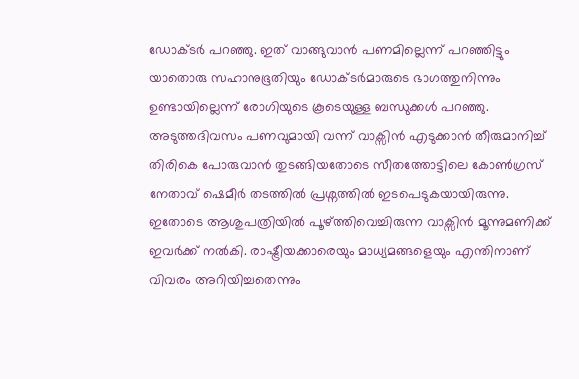ഡോക്ടര്‍ പറഞ്ഞു. ഇത് വാങ്ങുവാന്‍ പണമില്ലെന്ന് പറഞ്ഞിട്ടും യാതൊരു സഹാനുഭൂതിയും ഡോക്ടര്‍മാരുടെ ഭാഗത്തുനിന്നും ഉണ്ടായില്ലെന്ന് രോഗിയുടെ കൂടെയുള്ള ബന്ധുക്കള്‍ പറഞ്ഞു. അടുത്തദിവസം പണവുമായി വന്ന് വാക്സിന്‍ എടുക്കാന്‍ തീരുമാനിച്ച് തിരികെ പോരുവാന്‍ തുടങ്ങിയതോടെ സീതത്തോട്ടിലെ കോണ്‍ഗ്രസ് നേതാവ് ഷെമീര്‍ തടത്തില്‍ പ്രശ്നത്തില്‍ ഇടപെടുകയായിരുന്നു. ഇതോടെ ആശുപത്രിയില്‍ പൂഴ്ത്തിവെച്ചിരുന്ന വാക്സിന്‍ മൂന്നുമണിക്ക് ഇവര്‍ക്ക് നല്‍കി. രാഷ്ട്രീയക്കാരെയും മാധ്യമങ്ങളെയും എന്തിനാണ് വിവരം അറിയിച്ചതെന്നും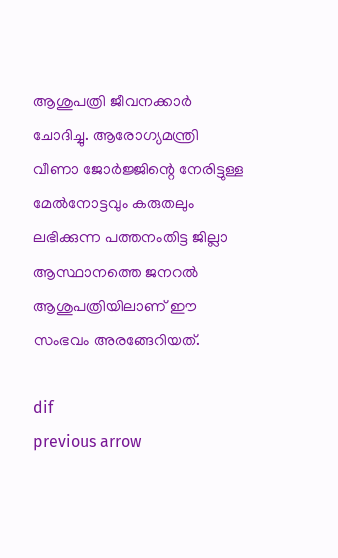ആശുപത്രി ജീവനക്കാര്‍ ചോദിച്ചു. ആരോഗ്യമന്ത്രി വീണാ ജോര്‍ജ്ജിന്റെ നേരിട്ടുള്ള മേല്‍നോട്ടവും കരുതലും ലഭിക്കുന്ന പത്തനംതിട്ട ജില്ലാ ആസ്ഥാനത്തെ ജനറല്‍ ആശുപത്രിയിലാണ് ഈ സംഭവം അരങ്ങേറിയത്.

dif
previous arrow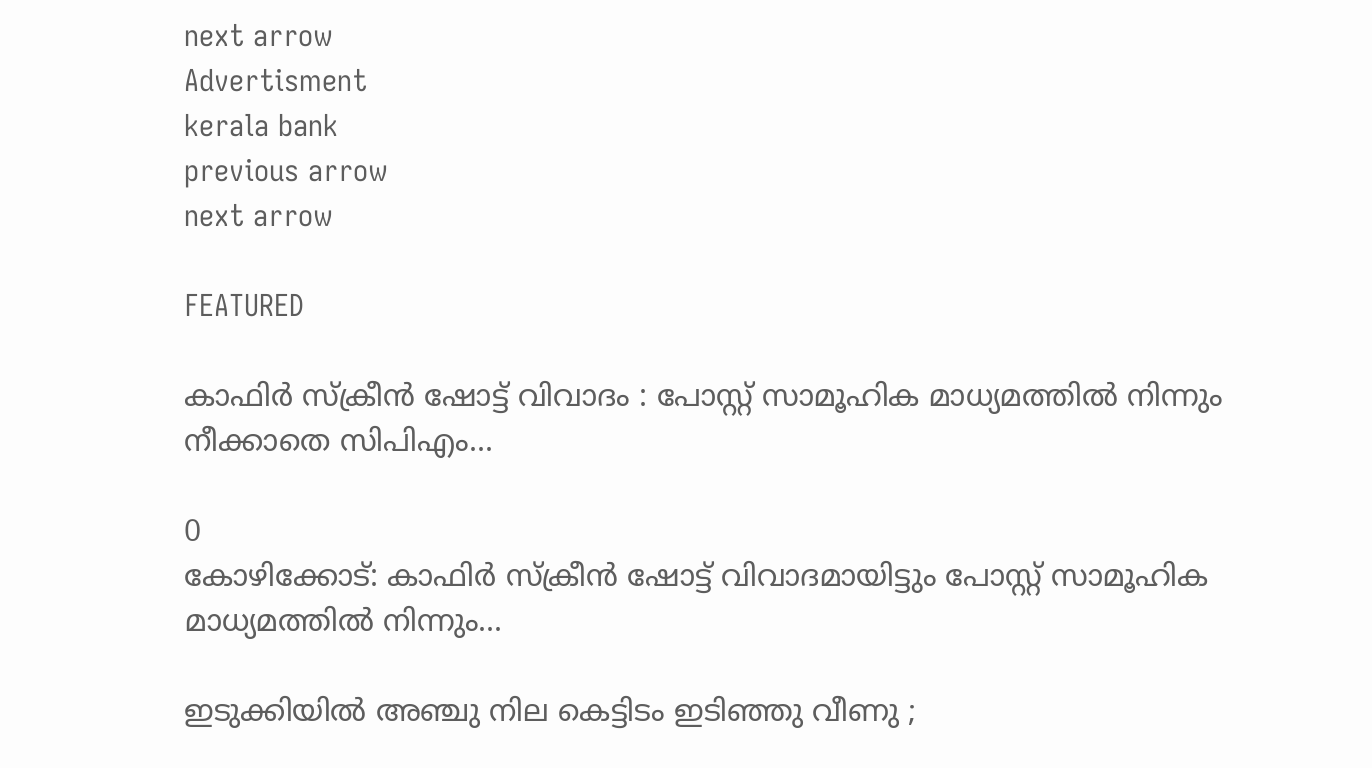next arrow
Advertisment
kerala bank
previous arrow
next arrow

FEATURED

കാഫിർ സ്ക്രീൻ ഷോട്ട് വിവാദം : പോസ്റ്റ്‌ സാമൂഹിക മാധ്യമത്തിൽ നിന്നും നീക്കാതെ സിപിഎം...

0
കോഴിക്കോട്: കാഫിർ സ്ക്രീൻ ഷോട്ട് വിവാദമായിട്ടും പോസ്റ്റ്‌ സാമൂഹിക മാധ്യമത്തിൽ നിന്നും...

ഇടുക്കിയിൽ അഞ്ചു നില കെട്ടിടം ഇടിഞ്ഞു വീണു ;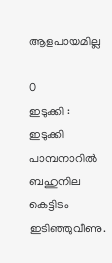ആളപായമില്ല

0
ഇടുക്കി : ഇടുക്കി പാമ്പനാറിൽ ബഹുനില കെട്ടിടം ഇടിഞ്ഞുവീണു.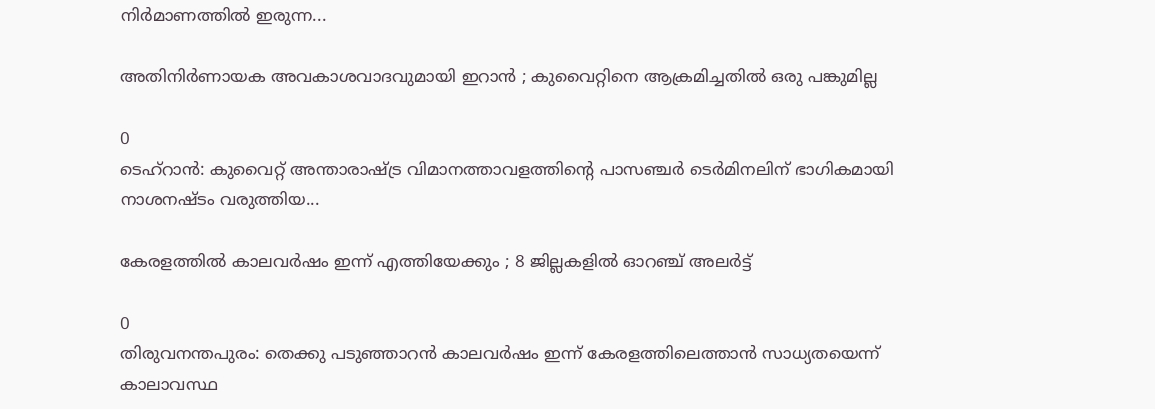നിർമാണത്തിൽ ഇരുന്ന...

അതിനിർണായക അവകാശവാദവുമായി ഇറാൻ ; കുവൈറ്റിനെ ആക്രമിച്ചതിൽ ഒരു പങ്കുമില്ല

0
ടെഹ്റാൻ: കുവൈറ്റ് അന്താരാഷ്ട്ര വിമാനത്താവളത്തിന്‍റെ പാസഞ്ചർ ടെർമിനലിന് ഭാഗികമായി നാശനഷ്ടം വരുത്തിയ...

കേരളത്തിൽ കാലവർഷം ഇന്ന് എത്തിയേക്കും ; 8 ജില്ലകളിൽ ഓറഞ്ച് അലർട്ട്

0
തിരുവനന്തപുരം: തെക്കു പടുഞ്ഞാറൻ കാലവർഷം ഇന്ന് കേരളത്തിലെത്താൻ സാധ്യതയെന്ന് കാലാവസ്ഥ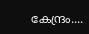കേന്ദ്രം....